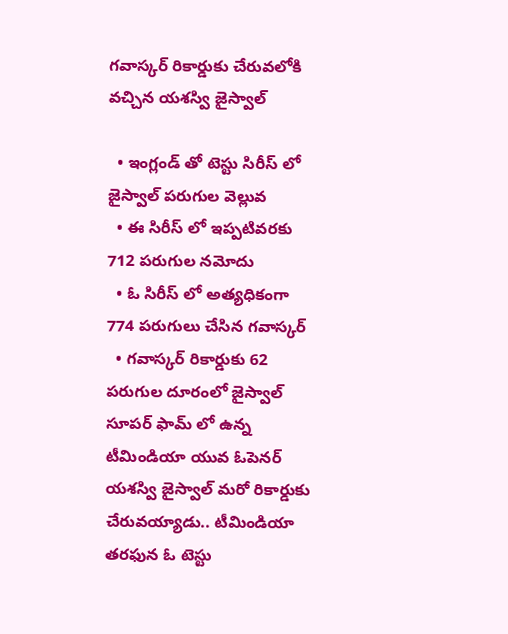గవాస్కర్ రికార్డుకు చేరువలోకి వచ్చిన యశస్వి జైస్వాల్

  • ఇంగ్లండ్ తో టెస్టు సిరీస్ లో జైస్వాల్ పరుగుల వెల్లువ
  • ఈ సిరీస్ లో ఇప్పటివరకు 712 పరుగుల నమోదు
  • ఓ సిరీస్ లో అత్యధికంగా 774 పరుగులు చేసిన గవాస్కర్
  • గవాస్కర్ రికార్డుకు 62 పరుగుల దూరంలో జైస్వాల్
సూపర్ ఫామ్ లో ఉన్న టీమిండియా యువ ఓపెనర్ యశస్వి జైస్వాల్ మరో రికార్డుకు చేరువయ్యాడు.. టీమిండియా తరఫున ఓ టెస్టు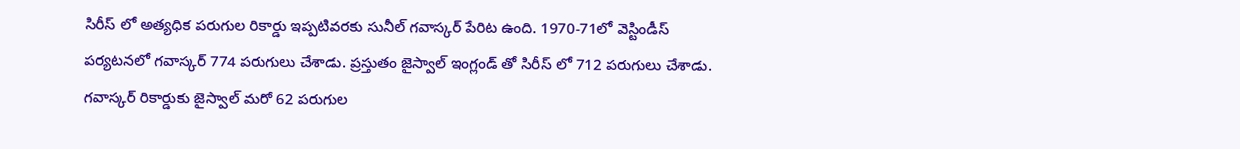సిరీస్ లో అత్యధిక పరుగుల రికార్డు ఇప్పటివరకు సునీల్ గవాస్కర్ పేరిట ఉంది. 1970-71లో వెస్టిండీస్ పర్యటనలో గవాస్కర్ 774 పరుగులు చేశాడు. ప్రస్తుతం జైస్వాల్ ఇంగ్లండ్ తో సిరీస్ లో 712 పరుగులు చేశాడు. గవాస్కర్ రికార్డుకు జైస్వాల్ మరో 62 పరుగుల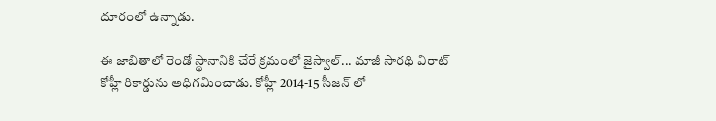దూరంలో ఉన్నాడు.

ఈ జాబితాలో రెండో స్థానానికి చేరే క్రమంలో జైస్వాల్... మాజీ సారథి విరాట్ కోహ్లీ రికార్డును అధిగమించాడు. కోహ్లీ 2014-15 సీజన్ లో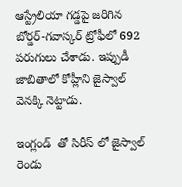ఆస్ట్రేలియా గడ్డపై జరిగిన బోర్డర్-గవాస్కర్ ట్రోఫీలో 692 పరుగులు చేశాడు. ఇప్పుడీ జాబితాలో కోహ్లీని జైస్వాల్ వెనక్కి నెట్టాడు.

ఇంగ్లండ్  తో సిరీస్ లో జైస్వాల్ రెండు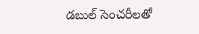డబుల్ సెంచరీలతో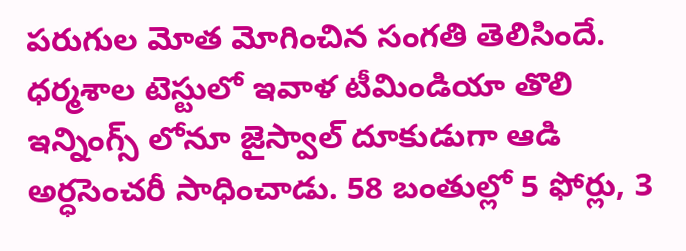పరుగుల మోత మోగించిన సంగతి తెలిసిందే. ధర్మశాల టెస్టులో ఇవాళ టీమిండియా తొలి ఇన్నింగ్స్ లోనూ జైస్వాల్ దూకుడుగా ఆడి అర్ధసెంచరీ సాధించాడు. 58 బంతుల్లో 5 ఫోర్లు, 3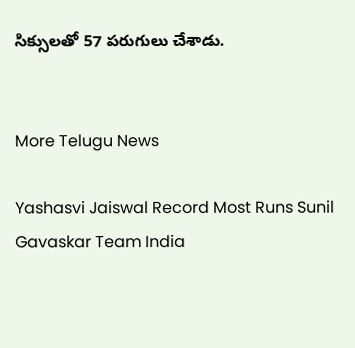సిక్సులతో 57 పరుగులు చేశాడు.


More Telugu News

Yashasvi Jaiswal Record Most Runs Sunil Gavaskar Team India